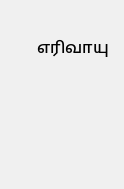எரிவாயு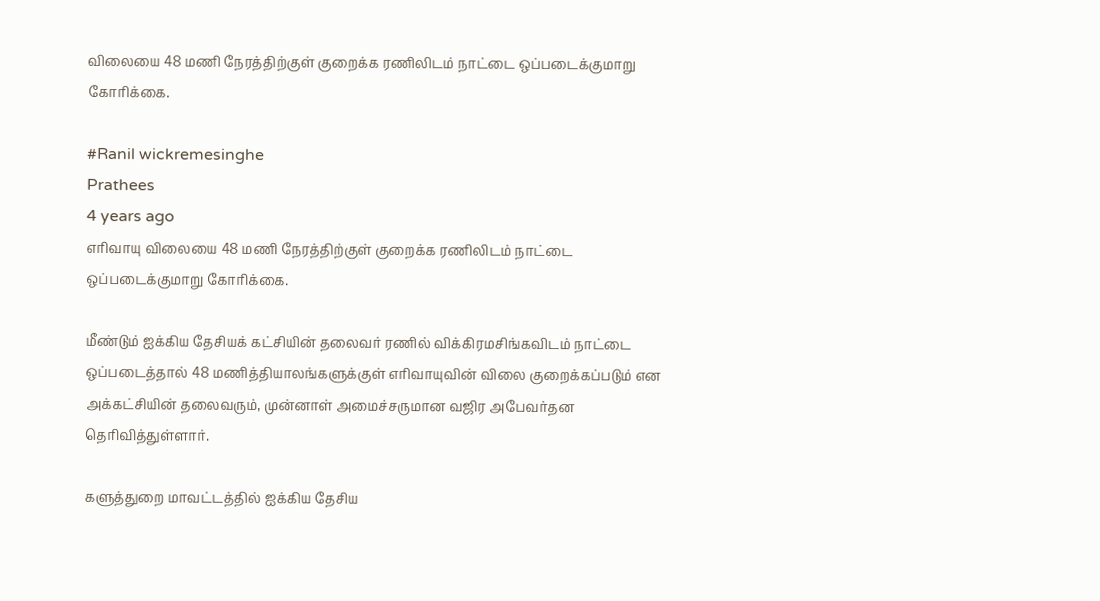விலையை 48 மணி நேரத்திற்குள் குறைக்க ரணிலிடம் நாட்டை ஒப்படைக்குமாறு கோரிக்கை.

#Ranil wickremesinghe
Prathees
4 years ago
எரிவாயு விலையை 48 மணி நேரத்திற்குள் குறைக்க ரணிலிடம் நாட்டை ஒப்படைக்குமாறு கோரிக்கை.

மீண்டும் ஐக்கிய தேசியக் கட்சியின் தலைவர் ரணில் விக்கிரமசிங்கவிடம் நாட்டை ஒப்படைத்தால் 48 மணித்தியாலங்களுக்குள் எரிவாயுவின் விலை குறைக்கப்படும் என அக்கட்சியின் தலைவரும், முன்னாள் அமைச்சருமான வஜிர அபேவர்தன தெரிவித்துள்ளார்.

களுத்துறை மாவட்டத்தில் ஐக்கிய தேசிய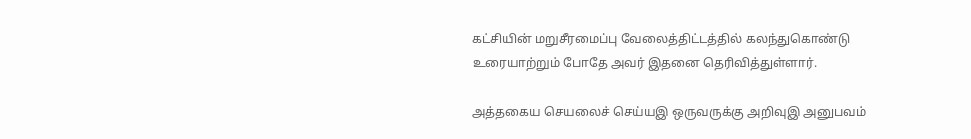கட்சியின் மறுசீரமைப்பு வேலைத்திட்டத்தில் கலந்துகொண்டு உரையாற்றும் போதே அவர் இதனை தெரிவித்துள்ளார்.

அத்தகைய செயலைச் செய்யஇ ஒருவருக்கு அறிவுஇ அனுபவம்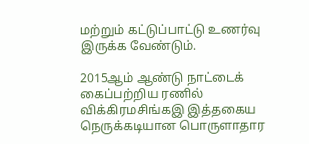மற்றும் கட்டுப்பாட்டு உணர்வு இருக்க வேண்டும்.

2015ஆம் ஆண்டு நாட்டைக் கைப்பற்றிய ரணில் விக்கிரமசிங்கஇ இத்தகைய நெருக்கடியான பொருளாதார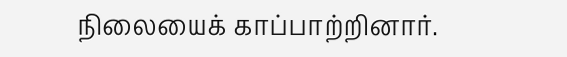நிலையைக் காப்பாற்றினார்.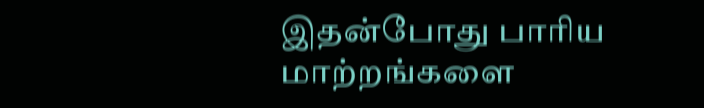இதன்போது பாரிய மாற்றங்களை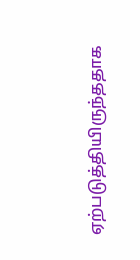ஏற்படுத்தியிருந்ததாக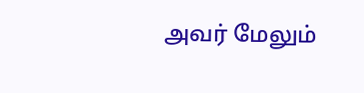அவர் மேலும்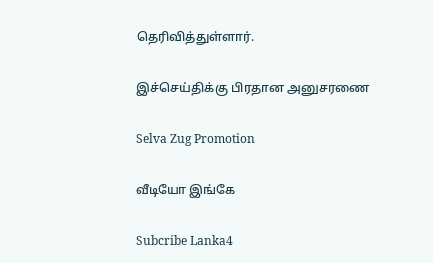தெரிவித்துள்ளார்.

இச்செய்திக்கு பிரதான அனுசரணை

Selva Zug Promotion

வீடியோ இங்கே

Subcribe Lanka4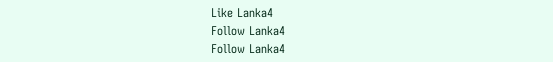Like Lanka4
Follow Lanka4
Follow Lanka4